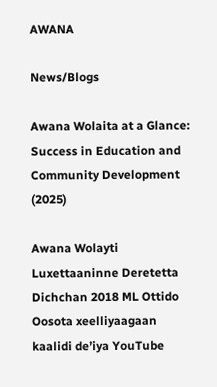AWANA

News/Blogs

Awana Wolaita at a Glance: Success in Education and Community Development (2025)

Awana Wolayti Luxettaaninne Deretetta Dichchan 2018 ML Ottido Oosota xeelliyaagaan kaalidi de’iya YouTube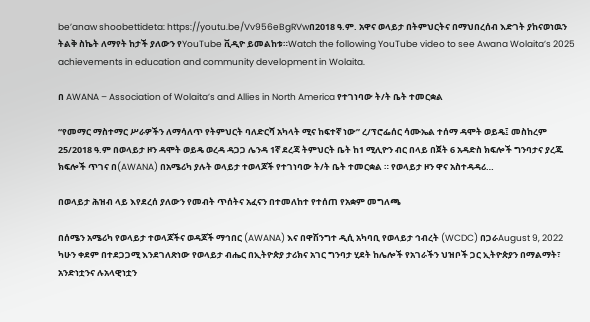be’anaw shoobettideta: https://youtu.be/Vv956eBgRVwበ2018 ዓ.ም. አዋና ወላይታ በትምህርትና በማህበረሰብ እድገት ያከናወነዉን ትልቅ ስኬት ለማየት ከታች ያለውን የYouTube ቪዲዮ ይመልከቱ።Watch the following YouTube video to see Awana Wolaita’s 2025 achievements in education and community development in Wolaita.

በ AWANA – Association of Wolaita’s and Allies in North America የተገነባው ት/ት ቤት ተመርቋል

“የመማር ማስተማር ሥራዎችን ለማሳለጥ የትምህርት ባለድርሻ አካላት ሚና ከፍተኛ ነው” ረ/ፕሮፌሰር ሳሙኤል ተሰማ ዳሞት ወይዴ፤ መስከረም 25/2018 ዓ.ም በወላይታ ዞን ዳሞት ወይዴ ወረዳ ዳጋጋ ሌንዳ 1ኛ ደረጃ ትምህርት ቤት ከ1 ሚሊዮን ብር በላይ በጀት 6 አዳድስ ክፍሎች ግንባታና ያረጁ ክፍሎች ጥገና በ(AWANA) በአሜሪካ ያሉት ወላይታ ተወላጆች የተገነባው ት/ት ቤት ተመርቋል ። የወላይታ ዞን ዋና አስተዳዳሪ…

በወላይታ ሕዝብ ላይ እየደረሰ ያለውን የመብት ጥሰትና አፈናን በተመለከተ የተሰጠ የአቋም መግለጫ

በሰሜን አሜሪካ የወላይታ ተወላጆችና ወዳጆች ማኅበር (AWANA) እና በዋሽንግተ ዲሲ አካባቢ የወላይታ ኅብረት (WCDC) በጋራAugust 9, 2022 ካሁን ቀደም በተደጋጋሚ እንደገለጽነው የወላይታ ብሔር በኢትዮጵያ ታሪክና አገር ግንባታ ሂደት ከሌሎች የአገራችን ህዝቦች ጋር ኢትዮጵያን በማልማት፣ አንድነቷንና ሉአላዊነቷን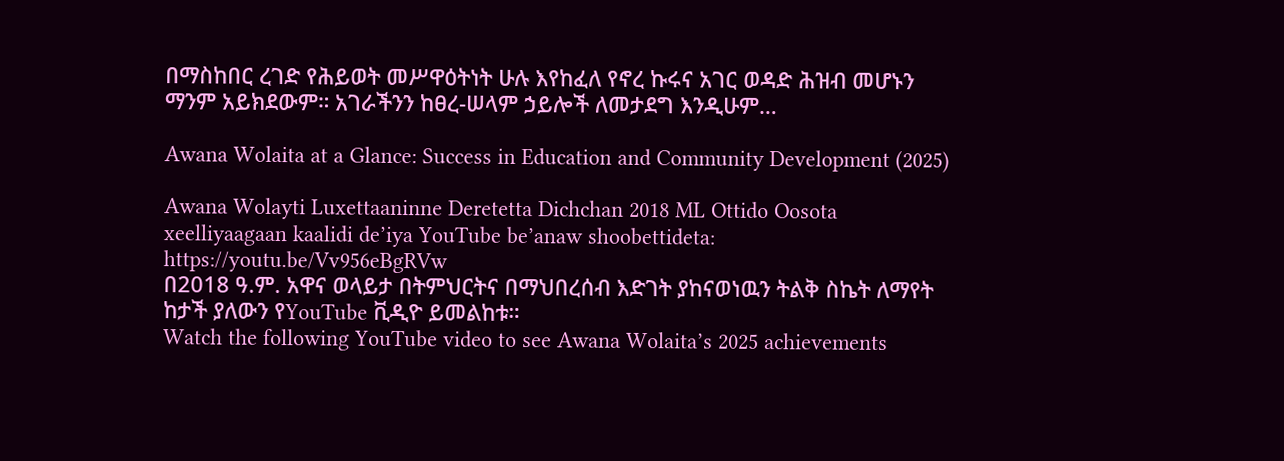በማስከበር ረገድ የሕይወት መሥዋዕትነት ሁሉ እየከፈለ የኖረ ኩሩና አገር ወዳድ ሕዝብ መሆኑን ማንም አይክደውም። አገራችንን ከፀረ-ሠላም ኃይሎች ለመታደግ እንዲሁም…

Awana Wolaita at a Glance: Success in Education and Community Development (2025)

Awana Wolayti Luxettaaninne Deretetta Dichchan 2018 ML Ottido Oosota xeelliyaagaan kaalidi de’iya YouTube be’anaw shoobettideta: https://youtu.be/Vv956eBgRVw
በ2018 ዓ.ም. አዋና ወላይታ በትምህርትና በማህበረሰብ እድገት ያከናወነዉን ትልቅ ስኬት ለማየት ከታች ያለውን የYouTube ቪዲዮ ይመልከቱ።
Watch the following YouTube video to see Awana Wolaita’s 2025 achievements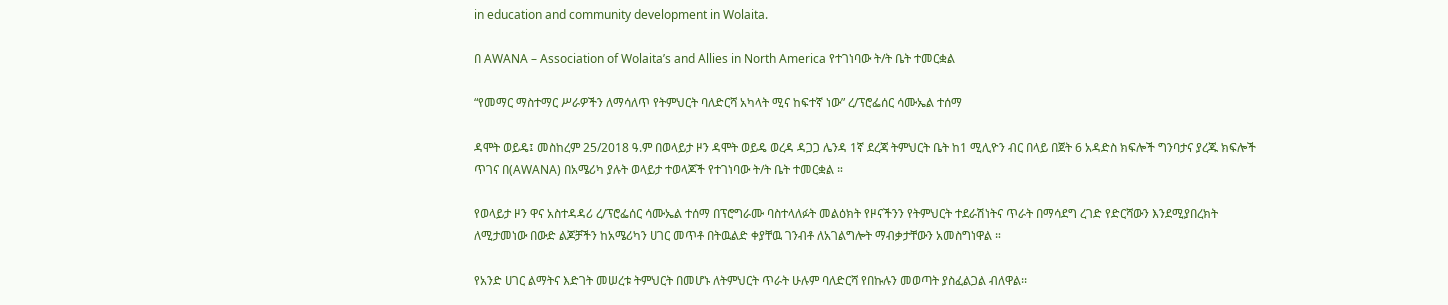in education and community development in Wolaita.

በ AWANA – Association of Wolaita’s and Allies in North America የተገነባው ት/ት ቤት ተመርቋል

“የመማር ማስተማር ሥራዎችን ለማሳለጥ የትምህርት ባለድርሻ አካላት ሚና ከፍተኛ ነው” ረ/ፕሮፌሰር ሳሙኤል ተሰማ

ዳሞት ወይዴ፤ መስከረም 25/2018 ዓ.ም በወላይታ ዞን ዳሞት ወይዴ ወረዳ ዳጋጋ ሌንዳ 1ኛ ደረጃ ትምህርት ቤት ከ1 ሚሊዮን ብር በላይ በጀት 6 አዳድስ ክፍሎች ግንባታና ያረጁ ክፍሎች ጥገና በ(AWANA) በአሜሪካ ያሉት ወላይታ ተወላጆች የተገነባው ት/ት ቤት ተመርቋል ።

የወላይታ ዞን ዋና አስተዳዳሪ ረ/ፕሮፌሰር ሳሙኤል ተሰማ በፕሮግራሙ ባስተላለፉት መልዕክት የዞናችንን የትምህርት ተደራሽነትና ጥራት በማሳደግ ረገድ የድርሻውን እንደሚያበረክት ለሚታመነው በውድ ልጆቻችን ከአሜሪካን ሀገር መጥቶ በትዉልድ ቀያቸዉ ገንብቶ ለአገልግሎት ማብቃታቸውን አመስግነዋል ።

የአንድ ሀገር ልማትና እድገት መሠረቱ ትምህርት በመሆኑ ለትምህርት ጥራት ሁሉም ባለድርሻ የበኩሉን መወጣት ያስፈልጋል ብለዋል፡፡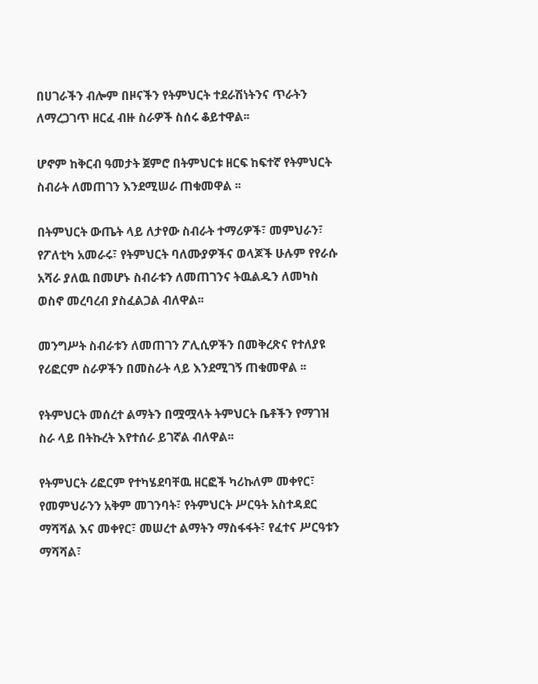በሀገራችን ብሎም በዞናችን የትምህርት ተደራሽነትንና ጥራትን ለማረጋገጥ ዘርፈ ብዙ ስራዎች ስሰሩ ቆይተዋል፡፡

ሆኖም ከቅርብ ዓመታት ጀምሮ በትምህርቱ ዘርፍ ከፍተኛ የትምህርት ስብራት ለመጠገን እንደሚሠራ ጠቁመዋል ፡፡

በትምህርት ውጤት ላይ ለታየው ስብራት ተማሪዎች፣ መምህራን፣ የፖለቲካ አመራሩ፣ የትምህርት ባለሙያዎችና ወላጆች ሁሉም የየራሱ አሻራ ያለዉ በመሆኑ ስብራቱን ለመጠገንና ትዉልዱን ለመካስ ወስኖ መረባረብ ያስፈልጋል ብለዋል፡፡

መንግሥት ስብራቱን ለመጠገን ፖሊሲዎችን በመቅረጽና የተለያዩ የሪፎርም ስራዎችን በመስራት ላይ እንደሚገኝ ጠቁመዋል ፡፡

የትምህርት መሰረተ ልማትን በሟሟላት ትምህርት ቤቶችን የማገዝ ስራ ላይ በትኩረት እየተሰራ ይገኛል ብለዋል፡፡

የትምህርት ሪፎርም የተካሄደባቸዉ ዘርፎች ካሪኩለም መቀየር፣ የመምህራንን አቅም መገንባት፣ የትምህርት ሥርዓት አስተዳደር ማሻሻል እና መቀየር፣ መሠረተ ልማትን ማስፋፋት፣ የፈተና ሥርዓቱን ማሻሻል፣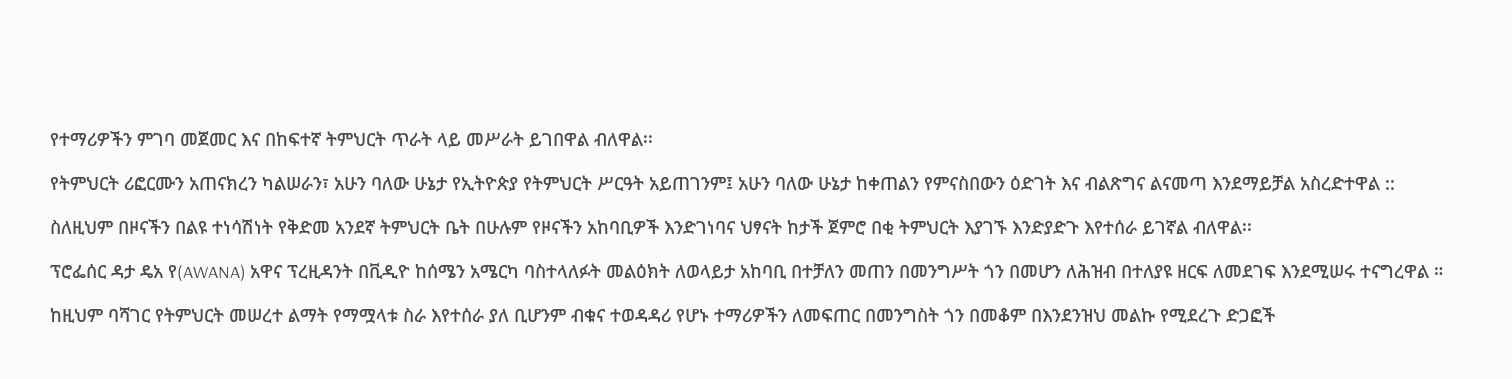የተማሪዎችን ምገባ መጀመር እና በከፍተኛ ትምህርት ጥራት ላይ መሥራት ይገበዋል ብለዋል፡፡

የትምህርት ሪፎርሙን አጠናክረን ካልሠራን፣ አሁን ባለው ሁኔታ የኢትዮጵያ የትምህርት ሥርዓት አይጠገንም፤ አሁን ባለው ሁኔታ ከቀጠልን የምናስበውን ዕድገት እና ብልጽግና ልናመጣ እንደማይቻል አስረድተዋል ::

ስለዚህም በዞናችን በልዩ ተነሳሽነት የቅድመ አንደኛ ትምህርት ቤት በሁሉም የዞናችን አከባቢዎች እንድገነባና ህፃናት ከታች ጀምሮ በቂ ትምህርት እያገኙ እንድያድጉ እየተሰራ ይገኛል ብለዋል፡፡

ፕሮፌሰር ዳታ ዴአ የ(AWANA) አዋና ፕረዚዳንት በቪዲዮ ከሰሜን አሜርካ ባስተላለፉት መልዕክት ለወላይታ አከባቢ በተቻለን መጠን በመንግሥት ጎን በመሆን ለሕዝብ በተለያዩ ዘርፍ ለመደገፍ እንደሚሠሩ ተናግረዋል ።

ከዚህም ባሻገር የትምህርት መሠረተ ልማት የማሟላቱ ስራ እየተሰራ ያለ ቢሆንም ብቁና ተወዳዳሪ የሆኑ ተማሪዎችን ለመፍጠር በመንግስት ጎን በመቆም በእንደንዝህ መልኩ የሚደረጉ ድጋፎች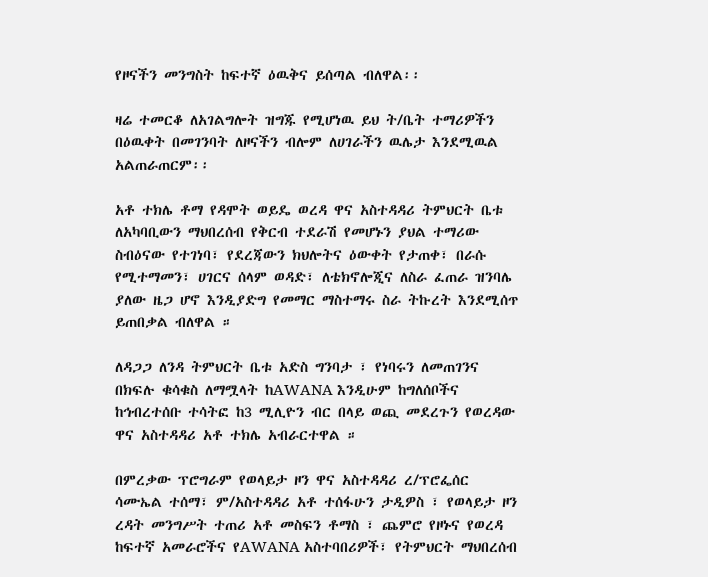የዞናችን መንግስት ከፍተኛ ዕዉቅና ይሰጣል ብለዋል፡፡

ዛሬ ተመርቆ ለአገልግሎት ዝግጁ የሚሆነዉ ይህ ት/ቤት ተማሪዎችን በዕዉቀት በመገንባት ለዞናችን ብሎም ለሀገራችን ዉሌታ እንደሚዉል አልጠራጠርም፡፡

አቶ ተክሌ ቶማ የዳሞት ወይዴ ወረዳ ዋና አስተዳዳሪ ትምህርት ቤቱ ለአካባቢውን ማህበረሰብ የቅርብ ተደራሽ የመሆኑን ያህል ተማሪው ስብዕናው የተገነባ፣ የደረጃውን ክህሎትና ዕውቀት የታጠቀ፣ በራሱ የሚተማመን፣ ሀገርና ሰላም ወዳድ፣ ለቴክኖሎጂና ለስራ ፈጠራ ዝንባሌ ያለው ዜጋ ሆኖ እንዲያድግ የመማር ማስተማሩ ስራ ትኩረት እንደሚሰጥ ይጠበቃል ብለዋል ።

ለዳጋጋ ለንዳ ትምህርት ቤቱ አድስ ግንባታ ፣ የነባሩን ለመጠገንና በክፍሉ ቁሳቁስ ለማሟላት ከAWANA እንዲሁም ከግለሰቦችና ከኅብረተሰቡ ተሳትፎ ከ3 ሚሊዮን ብር በላይ ወጪ መደረጉን የወረዳው ዋና አስተዳዳሪ አቶ ተክሌ አብራርተዋል ።

በምረቃው ፕሮግራም የወላይታ ዞን ዋና አስተዳዳሪ ረ/ፕሮፌሰር ሳሙኤል ተሰማ፣ ም/አስተዳዳሪ አቶ ተሰፋሁን ታዲዎስ ፣ የወላይታ ዞን ረዳት መንግሥት ተጠሪ አቶ መስፍን ቶማስ ፣ ጨምሮ የዞኑና የወረዳ ከፍተኛ አመራሮችና የAWANA አስተባበሪዎች፣ የትምህርት ማህበረሰብ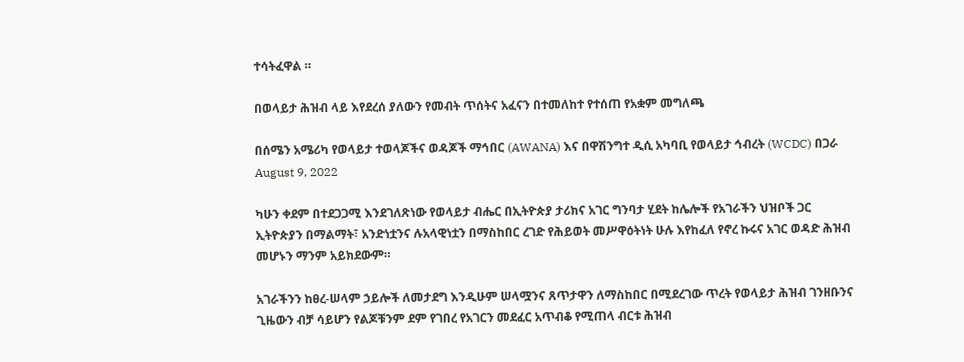ተሳትፈዋል ።

በወላይታ ሕዝብ ላይ እየደረሰ ያለውን የመብት ጥሰትና አፈናን በተመለከተ የተሰጠ የአቋም መግለጫ

በሰሜን አሜሪካ የወላይታ ተወላጆችና ወዳጆች ማኅበር (AWANA) እና በዋሽንግተ ዲሲ አካባቢ የወላይታ ኅብረት (WCDC) በጋራ
August 9, 2022

ካሁን ቀደም በተደጋጋሚ እንደገለጽነው የወላይታ ብሔር በኢትዮጵያ ታሪክና አገር ግንባታ ሂደት ከሌሎች የአገራችን ህዝቦች ጋር ኢትዮጵያን በማልማት፣ አንድነቷንና ሉአላዊነቷን በማስከበር ረገድ የሕይወት መሥዋዕትነት ሁሉ እየከፈለ የኖረ ኩሩና አገር ወዳድ ሕዝብ መሆኑን ማንም አይክደውም።

አገራችንን ከፀረ-ሠላም ኃይሎች ለመታደግ እንዲሁም ሠላሟንና ጸጥታዋን ለማስከበር በሚደረገው ጥረት የወላይታ ሕዝብ ገንዘቡንና ጊዜውን ብቻ ሳይሆን የልጆቹንም ደም የገበረ የአገርን መደፈር አጥብቆ የሚጠላ ብርቱ ሕዝብ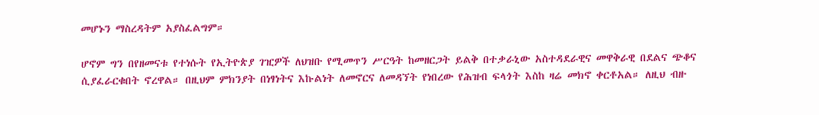መሆኑን ማስረዳትም አያስፈልግም።

ሆኖም ግን በየዘመናቱ የተነሱት የኢትዮጵያ ገዢዎች ለህዝቡ የሚመጥን ሥርዓት ከመዘርጋት ይልቅ በተቃራኒው አስተዳደራዊና መዋቅራዊ በደልና ጭቆና ሲያፈራርቁበት ኖረዋል። በዚህም ምክንያት በነፃነትና እኩልነት ለመኖርና ለመዳኘት የነበረው የሕዝብ ፍላጎት እስከ ዛሬ መክኖ ቀርቶአል። ለዚህ ብዙ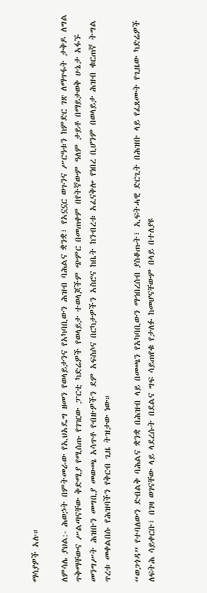ማሳያዎች አሉ።

ለምሳሌ ያህል:- ሕወኃት በምትመራው የኢህአዴግ ዘመን የወላይታንና የአካባቢውን ሕዝብ ባሕልና ቋንቋ፣ የአኗኗር ወጉንና ሥርዓቱን ከምድር ገጽ ለማጥፋት ታቅዶ ለግል ጥቅማቸውና ሥልጣናቸው ቅድሚያ የሚሰጡ የገዢው ፓርቲ ካድሬዎች የወላይታ ተወላጆችም ጭምር በመጠቀም በየትኛውም ዓለም ታይቶ በማይታወቅ ሁኔታ አፋኙ መንግሥት ሕዝቡን መግቢያ መውጫ አሳጥቶ የብዙዎችን ደም አፍስሶና በርካታዎችን አስሮና ከቤት ከንብረቱ አፈናቅሎ የነበረ ቢሆንም በወላይታ ሕዝብ ቁርጠኛ ትግል ጥረቱ መቀልበሱ የሕዝባችን የቅርብ ጊዜ ትዝታው ነው።

“ወጋጎዳ” የተባለውን ድብልቅ ባሕልና ቋንቋ በሕዝብ ላይ በመጫን የአካባቢውን ማኅበረሰብ ያስቆጡት፣ ኢፍትሓዊ ድርጊት በሕዝቡ ላይ የፈጸሙት የጊዜው ካድሬዎች ለፍትሕ ሳይቀርቡ፣ በገዛ ወገናቸው ላይ ላደረሱት በደልና ግፍ ሳይጠየቁ የታለፉ ከመሆናቸውም በላይ በተለያዩ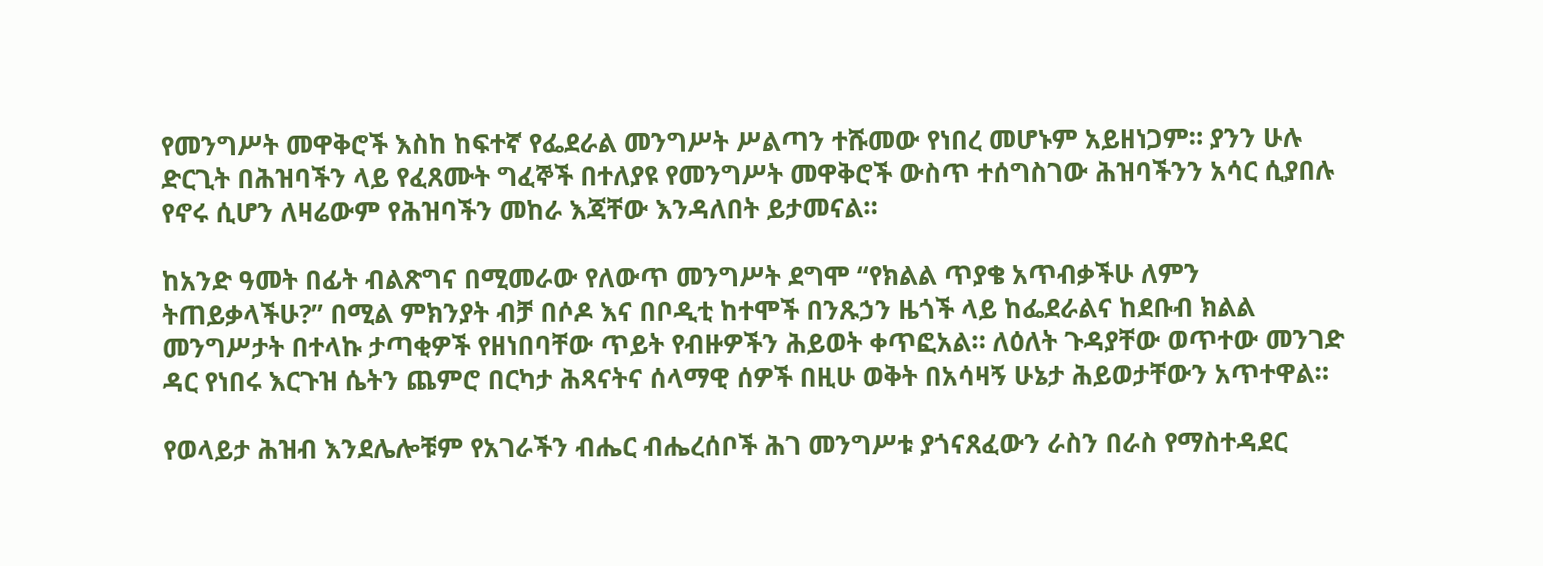የመንግሥት መዋቅሮች እስከ ከፍተኛ የፌደራል መንግሥት ሥልጣን ተሹመው የነበረ መሆኑም አይዘነጋም። ያንን ሁሉ ድርጊት በሕዝባችን ላይ የፈጸሙት ግፈኞች በተለያዩ የመንግሥት መዋቅሮች ውስጥ ተሰግስገው ሕዝባችንን አሳር ሲያበሉ የኖሩ ሲሆን ለዛሬውም የሕዝባችን መከራ እጃቸው እንዳለበት ይታመናል።

ከአንድ ዓመት በፊት ብልጽግና በሚመራው የለውጥ መንግሥት ደግሞ “የክልል ጥያቄ አጥብቃችሁ ለምን ትጠይቃላችሁ?” በሚል ምክንያት ብቻ በሶዶ እና በቦዲቲ ከተሞች በንጹኃን ዜጎች ላይ ከፌደራልና ከደቡብ ክልል መንግሥታት በተላኩ ታጣቂዎች የዘነበባቸው ጥይት የብዙዎችን ሕይወት ቀጥፎአል። ለዕለት ጉዳያቸው ወጥተው መንገድ ዳር የነበሩ እርጉዝ ሴትን ጨምሮ በርካታ ሕጻናትና ሰላማዊ ሰዎች በዚሁ ወቅት በአሳዛኝ ሁኔታ ሕይወታቸውን አጥተዋል።

የወላይታ ሕዝብ እንደሌሎቹም የአገራችን ብሔር ብሔረሰቦች ሕገ መንግሥቱ ያጎናጸፈውን ራስን በራስ የማስተዳደር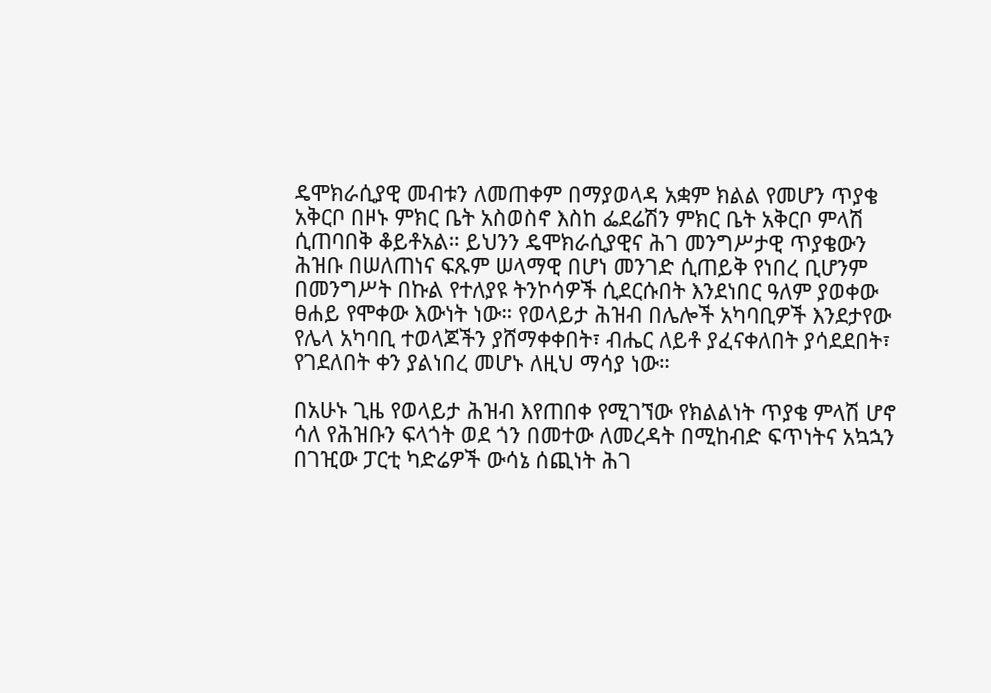ዴሞክራሲያዊ መብቱን ለመጠቀም በማያወላዳ አቋም ክልል የመሆን ጥያቄ አቅርቦ በዞኑ ምክር ቤት አስወስኖ እስከ ፌደሬሽን ምክር ቤት አቅርቦ ምላሽ ሲጠባበቅ ቆይቶአል። ይህንን ዴሞክራሲያዊና ሕገ መንግሥታዊ ጥያቄውን ሕዝቡ በሠለጠነና ፍጹም ሠላማዊ በሆነ መንገድ ሲጠይቅ የነበረ ቢሆንም በመንግሥት በኩል የተለያዩ ትንኮሳዎች ሲደርሱበት እንደነበር ዓለም ያወቀው ፀሐይ የሞቀው እውነት ነው። የወላይታ ሕዝብ በሌሎች አካባቢዎች እንደታየው የሌላ አካባቢ ተወላጆችን ያሸማቀቀበት፣ ብሔር ለይቶ ያፈናቀለበት ያሳደደበት፣ የገደለበት ቀን ያልነበረ መሆኑ ለዚህ ማሳያ ነው።

በአሁኑ ጊዜ የወላይታ ሕዝብ እየጠበቀ የሚገኘው የክልልነት ጥያቄ ምላሽ ሆኖ ሳለ የሕዝቡን ፍላጎት ወደ ጎን በመተው ለመረዳት በሚከብድ ፍጥነትና አኳኋን በገዢው ፓርቲ ካድሬዎች ውሳኔ ሰጪነት ሕገ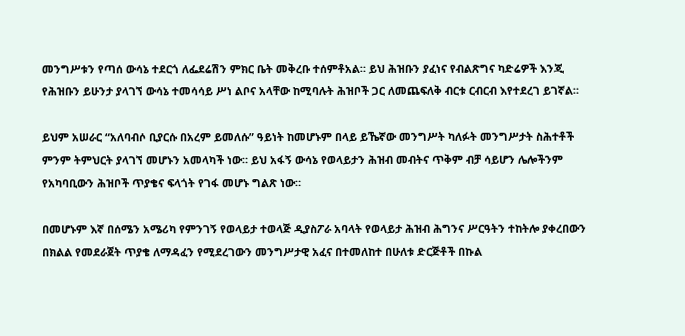መንግሥቱን የጣሰ ውሳኔ ተደርጎ ለፌደሬሽን ምክር ቤት መቅረቡ ተሰምቶአል። ይህ ሕዝቡን ያፈነና የብልጽግና ካድሬዎች እንጂ የሕዝቡን ይሁንታ ያላገኘ ውሳኔ ተመሳሳይ ሥነ ልቦና አላቸው ከሚባሉት ሕዝቦች ጋር ለመጨፍለቅ ብርቱ ርብርብ እየተደረገ ይገኛል።

ይህም አሠራር “አለባብሶ ቢያርሱ በአረም ይመለሱ” ዓይነት ከመሆኑም በላይ ይኼኛው መንግሥት ካለፉት መንግሥታት ስሕተቶች ምንም ትምህርት ያላገኘ መሆኑን አመላካች ነው። ይህ አፋኝ ውሳኔ የወላይታን ሕዝብ መብትና ጥቅም ብቻ ሳይሆን ሌሎችንም የአካባቢውን ሕዝቦች ጥያቄና ፍላጎት የገፋ መሆኑ ግልጽ ነው።

በመሆኑም እኛ በሰሜን አሜሪካ የምንገኝ የወላይታ ተወላጅ ዲያስፖራ አባላት የወላይታ ሕዝብ ሕግንና ሥርዓትን ተከትሎ ያቀረበውን በክልል የመደራጀት ጥያቄ ለማዳፈን የሚደረገውን መንግሥታዊ አፈና በተመለከተ በሁለቱ ድርጅቶች በኩል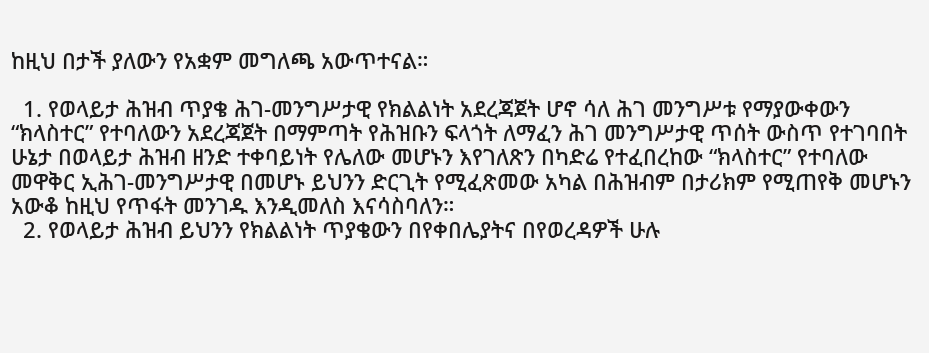ከዚህ በታች ያለውን የአቋም መግለጫ አውጥተናል።

  1. የወላይታ ሕዝብ ጥያቄ ሕገ-መንግሥታዊ የክልልነት አደረጃጀት ሆኖ ሳለ ሕገ መንግሥቱ የማያውቀውን “ክላስተር” የተባለውን አደረጃጀት በማምጣት የሕዝቡን ፍላጎት ለማፈን ሕገ መንግሥታዊ ጥሰት ውስጥ የተገባበት ሁኔታ በወላይታ ሕዝብ ዘንድ ተቀባይነት የሌለው መሆኑን እየገለጽን በካድሬ የተፈበረከው “ክላስተር” የተባለው መዋቅር ኢሕገ-መንግሥታዊ በመሆኑ ይህንን ድርጊት የሚፈጽመው አካል በሕዝብም በታሪክም የሚጠየቅ መሆኑን አውቆ ከዚህ የጥፋት መንገዱ እንዲመለስ እናሳስባለን።
  2. የወላይታ ሕዝብ ይህንን የክልልነት ጥያቄውን በየቀበሌያትና በየወረዳዎች ሁሉ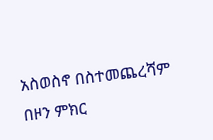አስወስኖ በስተመጨረሻም በዞን ምክር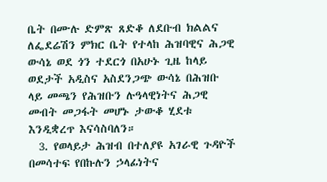ቤት በሙሉ ድምጽ ጸድቆ ለደቡብ ክልልና ለፌደሬሽን ምክር ቤት የተላከ ሕዝባዊና ሕጋዊ ውሳኔ ወደ ጎን ተደርጎ በአሁኑ ጊዜ ከላይ ወደታች አዲስና አስደንጋጭ ውሳኔ በሕዝቡ ላይ መጫን የሕዝቡን ሉዓላዊነትና ሕጋዊ መብት መጋፋት መሆኑ ታውቆ ሂደቱ እንዲቋረጥ እናሳስባለን።
  3. የወላይታ ሕዝብ በተለያዩ አገራዊ ጉዳዮች በመሳተፍ የበኩሉን ኃላፊነትና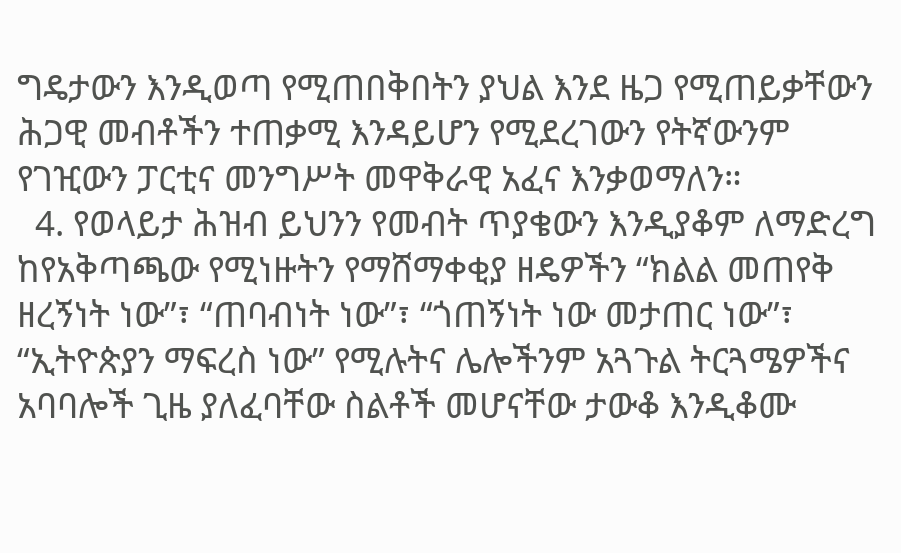ግዴታውን እንዲወጣ የሚጠበቅበትን ያህል እንደ ዜጋ የሚጠይቃቸውን ሕጋዊ መብቶችን ተጠቃሚ እንዳይሆን የሚደረገውን የትኛውንም የገዢውን ፓርቲና መንግሥት መዋቅራዊ አፈና እንቃወማለን።
  4. የወላይታ ሕዝብ ይህንን የመብት ጥያቄውን እንዲያቆም ለማድረግ ከየአቅጣጫው የሚነዙትን የማሸማቀቂያ ዘዴዎችን “ክልል መጠየቅ ዘረኝነት ነው”፣ “ጠባብነት ነው”፣ “ጎጠኝነት ነው መታጠር ነው”፣ “ኢትዮጵያን ማፍረስ ነው” የሚሉትና ሌሎችንም አጓጉል ትርጓሜዎችና አባባሎች ጊዜ ያለፈባቸው ስልቶች መሆናቸው ታውቆ እንዲቆሙ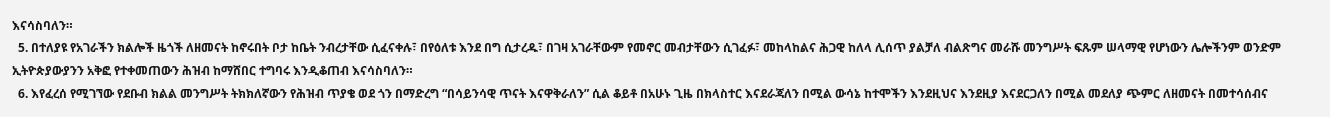እናሳስባለን።
  5. በተለያዩ የአገራችን ክልሎች ዜጎች ለዘመናት ከኖሩበት ቦታ ከቤት ንብረታቸው ሲፈናቀሉ፣ በየዕለቱ እንደ በግ ሲታረዱ፣ በገዛ አገራቸውም የመኖር መብታቸውን ሲገፈፉ፣ መከላከልና ሕጋዊ ከለላ ሊሰጥ ያልቻለ ብልጽግና መራሹ መንግሥት ፍጹም ሠላማዊ የሆነውን ሌሎችንም ወንድም ኢትዮጵያውያንን አቅፎ የተቀመጠውን ሕዝብ ከማሸበር ተግባሩ እንዲቆጠብ እናሳስባለን።
  6. እየፈረሰ የሚገኘው የደቡብ ክልል መንግሥት ትክክለኛውን የሕዝብ ጥያቄ ወደ ጎን በማድረግ “በሳይንሳዊ ጥናት እናዋቅራለን” ሲል ቆይቶ በአሁኑ ጊዜ በክላስተር እናደራጃለን በሚል ውሳኔ ከተሞችን እንደዚህና እንደዚያ እናደርጋለን በሚል መደለያ ጭምር ለዘመናት በመተሳሰብና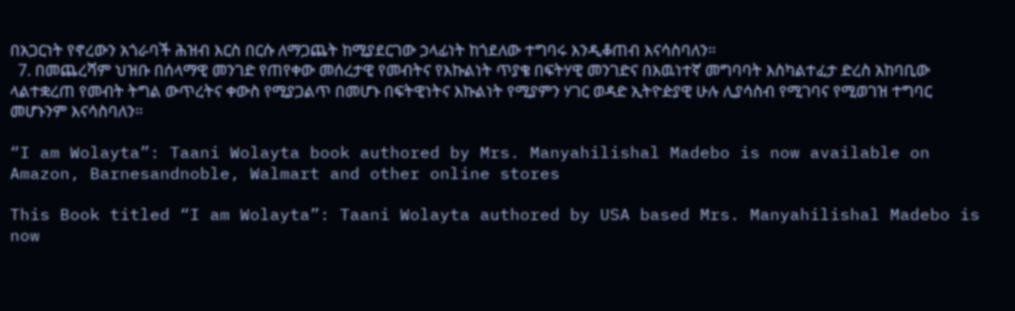በአጋርነት የኖረውን አጎራባች ሕዝብ እርስ በርሱ ለማጋጨት ከሚያደርገው ኃላፊነት ከጎደለው ተግባሩ እንዲቆጠብ እናሳስባለን።
  7. በመጨረሻም ህዝቡ በሰላማዊ መንገድ የጠየቀው መሰረታዊ የመብትና የእኩልነት ጥያቄ በፍትሃዊ መንገድና በእዉነተኛ መግባባት እስካልተፈታ ድረስ አከባቢው ላልተቋረጠ የመብት ትግል ውጥረትና ቀውስ የሚያጋልጥ በመሆኑ በፍትዊነትና እኩልነት የሚያምን ሃገር ወዳድ ኢትዮዽያዊ ሁሉ ሊያሳስብ የሚገባና የሚወገዝ ተግባር መሆኑንም እናሳስባለን።

“I am Wolayta”: Taani Wolayta book authored by Mrs. Manyahilishal Madebo is now available on Amazon, Barnesandnoble, Walmart and other online stores

This Book titled “I am Wolayta”: Taani Wolayta authored by USA based Mrs. Manyahilishal Madebo is now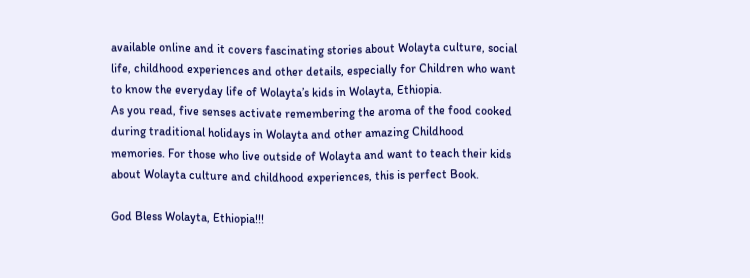available online and it covers fascinating stories about Wolayta culture, social life, childhood experiences and other details, especially for Children who want to know the everyday life of Wolayta’s kids in Wolayta, Ethiopia.
As you read, five senses activate remembering the aroma of the food cooked during traditional holidays in Wolayta and other amazing Childhood memories. For those who live outside of Wolayta and want to teach their kids about Wolayta culture and childhood experiences, this is perfect Book.

God Bless Wolayta, Ethiopia!!!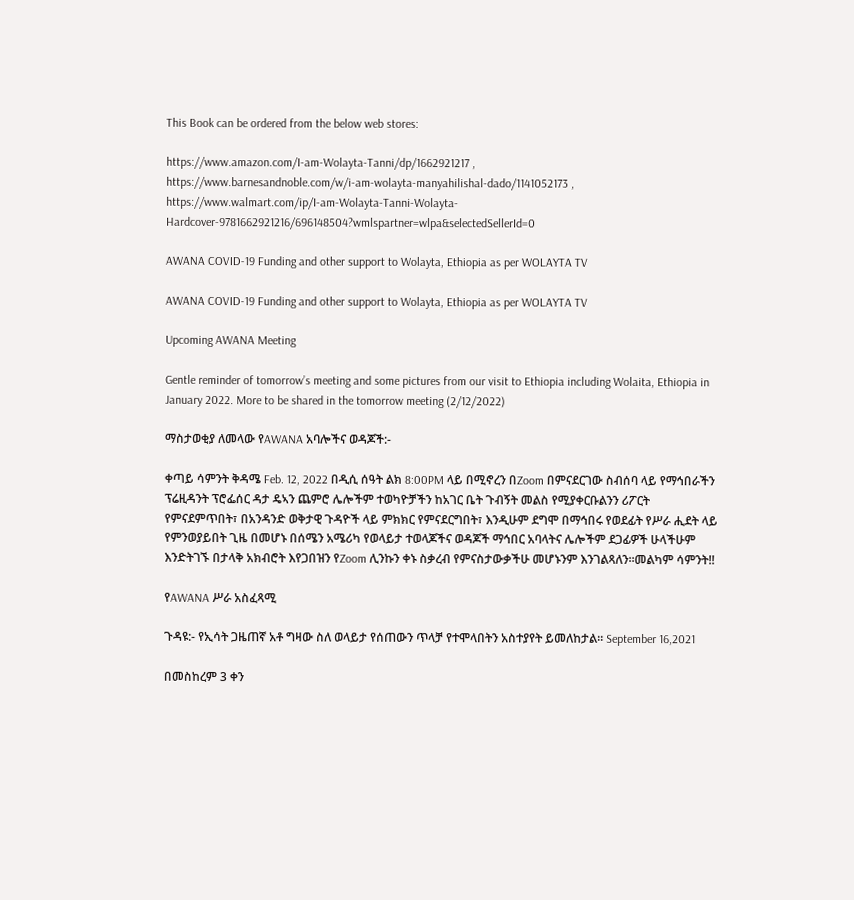This Book can be ordered from the below web stores:

https://www.amazon.com/I-am-Wolayta-Tanni/dp/1662921217 ,
https://www.barnesandnoble.com/w/i-am-wolayta-manyahilishal-dado/1141052173 , https://www.walmart.com/ip/I-am-Wolayta-Tanni-Wolayta-Hardcover-9781662921216/696148504?wmlspartner=wlpa&selectedSellerId=0

AWANA COVID-19 Funding and other support to Wolayta, Ethiopia as per WOLAYTA TV

AWANA COVID-19 Funding and other support to Wolayta, Ethiopia as per WOLAYTA TV

Upcoming AWANA Meeting

Gentle reminder of tomorrow’s meeting and some pictures from our visit to Ethiopia including Wolaita, Ethiopia in January 2022. More to be shared in the tomorrow meeting (2/12/2022)

ማስታወቂያ ለመላው የAWANA አባሎችና ወዳጆች:-

ቀጣይ ሳምንት ቅዳሜ Feb. 12, 2022 በዲሲ ሰዓት ልክ 8:00PM ላይ በሚኖረን በZoom በምናደርገው ስብሰባ ላይ የማኅበራችን ፕሬዚዳንት ፕሮፌሰር ዳታ ዴኣን ጨምሮ ሌሎችም ተወካዮቻችን ከአገር ቤት ጉብኝት መልስ የሚያቀርቡልንን ሪፖርት የምናደምጥበት፣ በአንዳንድ ወቅታዊ ጉዳዮች ላይ ምክክር የምናደርግበት፣ እንዲሁም ደግሞ በማኅበሩ የወደፊት የሥራ ሒደት ላይ የምንወያይበት ጊዜ በመሆኑ በሰሜን አሜሪካ የወላይታ ተወላጆችና ወዳጆች ማኅበር አባላትና ሌሎችም ደጋፊዎች ሁላችሁም እንድትገኙ በታላቅ አክብሮት እየጋበዝን የZoom ሊንኩን ቀኑ ስቃረብ የምናስታውቃችሁ መሆኑንም እንገልጻለን።መልካም ሳምንት!!

የAWANA ሥራ አስፈጻሚ

ጉዳዩ:- የኢሳት ጋዜጠኛ አቶ ግዛው ስለ ወላይታ የሰጠውን ጥላቻ የተሞላበትን አስተያየት ይመለከታል። September 16,2021

በመስከረም 3 ቀን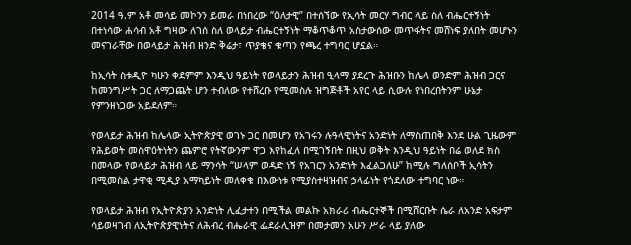2014 ዓ.ም አቶ መሳይ መኮንን ይመራ በነበረው “ዕለታዊ” በተሰኘው የኢሳት መርሃ ግብር ላይ ስለ ብሔርተኝነት በተነሳው ሐሳብ አቶ ግዛው ለገሰ ስለ ወላይታ ብሔርተኝነት ማቆጥቆጥ አስታውሰው መጥፋትና መሸነፍ ያለበት መሆኑን መናገራቸው በወላይታ ሕዝብ ዘንድ ቅሬታ፣ ጥያቄና ቁጣን የጫረ ተግባር ሆኗል።

ከኢሳት ስቱዲዮ ካሁን ቀደምም እንዲህ ዓይነት የወላይታን ሕዝብ ዒላማ ያደረጉ ሕዝቡን ከሌላ ወንድም ሕዝብ ጋርና ከመንግሥት ጋር ለማጋጨት ሆን ተብለው የተሸረቡ የሚመስሉ ዝግጅቶች አየር ላይ ሲውሉ የነበረበትንም ሁኔታ የምንዘነጋው አይደለም።

የወላይታ ሕዝብ ከሌላው ኢትዮጵያዊ ወገኑ ጋር በመሆን የአገሩን ሉዓላዊነትና አንድነት ለማስጠበቅ እንደ ሁል ጊዜውም የሕይወት መስዋዕትነትን ጨምሮ የትኛውንም ዋጋ እየከፈለ በሚገኝበት በዚህ ወቅት እንዲህ ዓይነት በሬ ወለደ ክስ በመላው የወላይታ ሕዝብ ላይ ማንሳት “ሠላም ወዳድ ነኝ የአገርን አንድነት እፈልጋለሁ” ከሚሉ ግለሰቦች ኢሳትን በሚመስል ታዋቂ ሚዲያ አማካይነት መለቀቁ በእውነቱ የሚያስተዛዝብና ኃላፊነት የጎደለው ተግባር ነው።

የወላይታ ሕዝብ የኢትዮጵያን አንድነት ሊፈታተን በሚችል መልኩ አክራሪ ብሔርተኞች በሚሸርቡት ሴራ ለአንድ አፍታም ሳይወዛገብ ለኢትዮጵያዊነትና ለሕብረ ብሔራዊ ፌደራሊዝም በመታመን አሁን ሥራ ላይ ያለው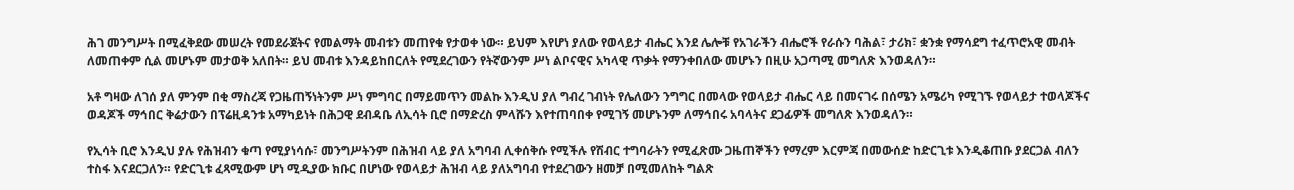ሕገ መንግሥት በሚፈቅደው መሠረት የመደራጀትና የመልማት መብቱን መጠየቁ የታወቀ ነው። ይህም እየሆነ ያለው የወላይታ ብሔር እንደ ሌሎቹ የአገራችን ብሔሮች የራሱን ባሕል፣ ታሪክ፣ ቋንቋ የማሳደግ ተፈጥሮአዊ መብት ለመጠቀም ሲል መሆኑም መታወቅ አለበት። ይህ መብቱ እንዳይከበርለት የሚደረገውን የትኛውንም ሥነ ልቦናዊና አካላዊ ጥቃት የማንቀበለው መሆኑን በዚሁ አጋጣሚ መግለጽ እንወዳለን።

አቶ ግዛው ለገሰ ያለ ምንም በቂ ማስረጃ የጋዜጠኝነትንም ሥነ ምግባር በማይመጥን መልኩ እንዲህ ያለ ግብረ ገብነት የሌለውን ንግግር በመላው የወላይታ ብሔር ላይ በመናገሩ በሰሜን አሜሪካ የሚገኙ የወላይታ ተወላጆችና ወዳጆች ማኅበር ቅሬታውን በፕሬዚዳንቱ አማካይነት በሕጋዊ ደብዳቤ ለኢሳት ቢሮ በማድረስ ምላሹን እየተጠባበቀ የሚገኝ መሆኑንም ለማኅበሩ አባላትና ደጋፊዎች መግለጽ እንወዳለን።

የኢሳት ቢሮ እንዲህ ያሉ የሕዝብን ቁጣ የሚያነሳሱ፣ መንግሥትንም በሕዝብ ላይ ያለ አግባብ ሊቀሰቅሱ የሚችሉ የሽብር ተግባራትን የሚፈጽሙ ጋዜጠኞችን የማረም እርምጃ በመውሰድ ከድርጊቱ እንዲቆጠቡ ያደርጋል ብለን ተስፋ እናደርጋለን። የድርጊቱ ፈጻሚውም ሆነ ሚዲያው ክቡር በሆነው የወላይታ ሕዝብ ላይ ያለአግባብ የተደረገውን ዘመቻ በሚመለከት ግልጽ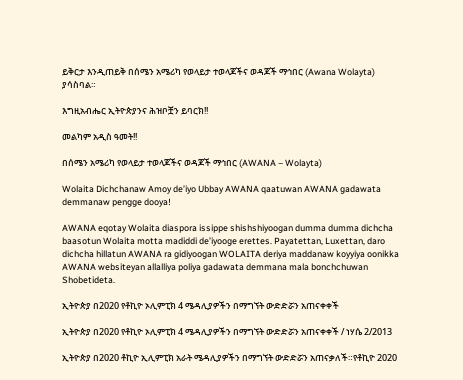ይቅርታ እንዲጠይቅ በሰሜን አሜሪካ የወላይታ ተወላጆችና ወዳጆች ማኅበር (Awana Wolayta) ያሳስባል።

እግዚአብሔር ኢትዮጵያንና ሕዝቦቿን ይባርክ!!

መልካም አዲስ ዓመት!!

በሰሜን አሜሪካ የወላይታ ተወላጆችና ወዳጆች ማኅበር (AWANA – Wolayta)

Wolaita Dichchanaw Amoy de’iyo Ubbay AWANA qaatuwan AWANA gadawata demmanaw pengge dooya!

AWANA eqotay Wolaita diaspora issippe shishshiyoogan dumma dumma dichcha baasotun Wolaita motta madiddi de’iyooge erettes. Payatettan, Luxettan, daro dichcha hillatun AWANA ra gidiyoogan WOLAITA deriya maddanaw koyyiya oonikka AWANA websiteyan allalliya poliya gadawata demmana mala bonchchuwan Shobetideta.

ኢትዮጵያ በ2020 የቶኪዮ ኦሊምፒክ 4 ሜዳሊያዎችን በማግኘት ውድድሯን አጠናቀቀች

ኢትዮጵያ በ2020 የቶኪዮ ኦሊምፒክ 4 ሜዳሊያዎችን በማግኘት ውድድሯን አጠናቀቀች / ነሃሴ 2/2013

ኢትዮጵያ በ2020 ቶኪዮ ኢሊምፒክ አራት ሜዳሊያዎችን በማግኘት ውድድሯን አጠናቃለች።የቶኪዮ 2020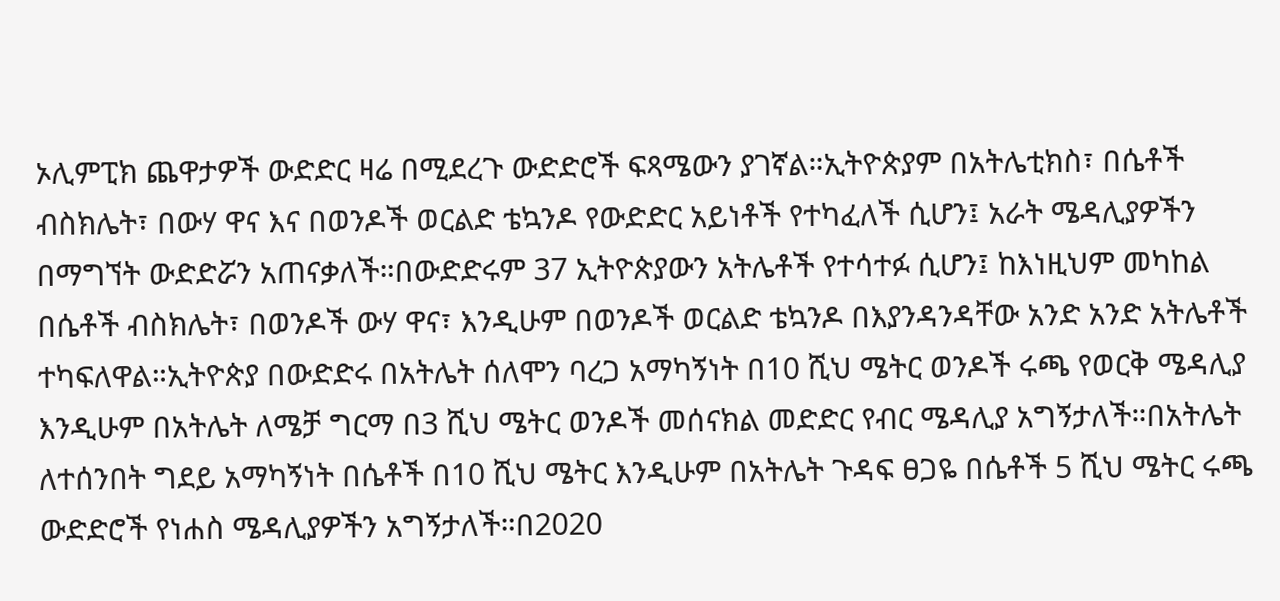ኦሊምፒክ ጨዋታዎች ውድድር ዛሬ በሚደረጉ ውድድሮች ፍጻሜውን ያገኛል።ኢትዮጵያም በአትሌቲክስ፣ በሴቶች ብስክሌት፣ በውሃ ዋና እና በወንዶች ወርልድ ቴኳንዶ የውድድር አይነቶች የተካፈለች ሲሆን፤ አራት ሜዳሊያዎችን በማግኘት ውድድሯን አጠናቃለች።በውድድሩም 37 ኢትዮጵያውን አትሌቶች የተሳተፉ ሲሆን፤ ከእነዚህም መካከል በሴቶች ብስክሌት፣ በወንዶች ውሃ ዋና፣ እንዲሁም በወንዶች ወርልድ ቴኳንዶ በእያንዳንዳቸው አንድ አንድ አትሌቶች ተካፍለዋል።ኢትዮጵያ በውድድሩ በአትሌት ሰለሞን ባረጋ አማካኝነት በ10 ሺህ ሜትር ወንዶች ሩጫ የወርቅ ሜዳሊያ እንዲሁም በአትሌት ለሜቻ ግርማ በ3 ሺህ ሜትር ወንዶች መሰናክል መድድር የብር ሜዳሊያ አግኝታለች።በአትሌት ለተሰንበት ግደይ አማካኝነት በሴቶች በ10 ሺህ ሜትር እንዲሁም በአትሌት ጉዳፍ ፀጋዬ በሴቶች 5 ሺህ ሜትር ሩጫ ውድድሮች የነሐስ ሜዳሊያዎችን አግኝታለች።በ2020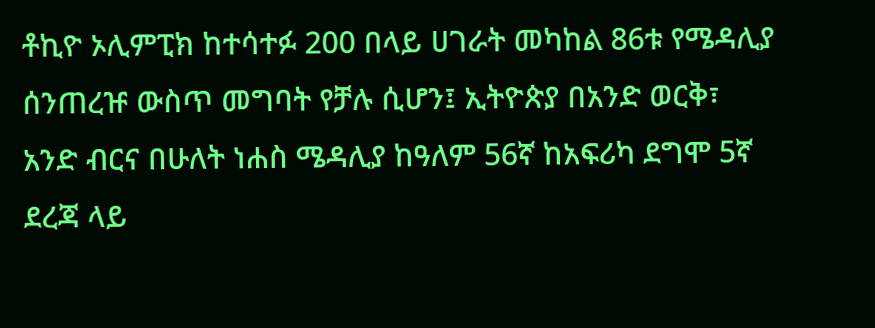ቶኪዮ ኦሊምፒክ ከተሳተፉ 200 በላይ ሀገራት መካከል 86ቱ የሜዳሊያ ሰንጠረዡ ውስጥ መግባት የቻሉ ሲሆን፤ ኢትዮጵያ በአንድ ወርቅ፣ አንድ ብርና በሁለት ነሐስ ሜዳሊያ ከዓለም 56ኛ ከአፍሪካ ደግሞ 5ኛ ደረጃ ላይ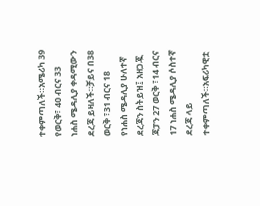ተቀምጣለች።አሜሪካ 39 የወርቅ፣ 40 ብርና 33 ነሐስ ሜዳሊያ ቀዳሚውን ደረጃ ይዛለች።ቻይና በ38 ወርቅ ፣31 ብርና 18 የነሐስ ሜዳሊያ ሁለተኛ ደረጃን ስትይዝ፤ አዘጋጇ ጃፓን 27 ወርቅ ፣14 ብርና 17 ነሐስ ሜዳሊያ ሶስተኛ ደረጃ ላይ ተቀምጣለች።አፍሪካዊቷ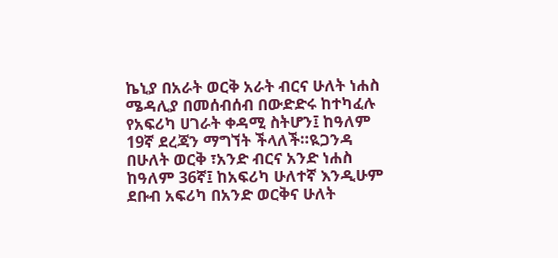ኬኒያ በአራት ወርቅ አራት ብርና ሁለት ነሐስ ሜዳሊያ በመሰብሰብ በውድድሩ ከተካፈሉ የአፍሪካ ሀገራት ቀዳሚ ስትሆን፤ ከዓለም 19ኛ ደረጃን ማግኘት ችላለች።ዪጋንዳ በሁለት ወርቅ ፣አንድ ብርና አንድ ነሐስ ከዓለም 36ኛ፤ ከአፍሪካ ሁለተኛ እንዲሁም ደቡብ አፍሪካ በአንድ ወርቅና ሁለት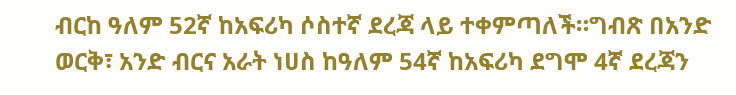ብርከ ዓለም 52ኛ ከአፍሪካ ሶስተኛ ደረጃ ላይ ተቀምጣለች።ግብጽ በአንድ ወርቅ፣ አንድ ብርና አራት ነሀስ ከዓለም 54ኛ ከአፍሪካ ደግሞ 4ኛ ደረጃን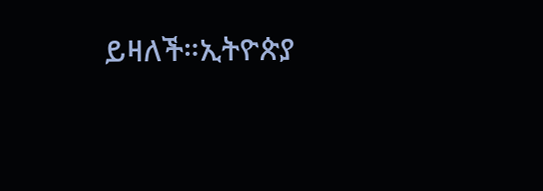ይዛለች።ኢትዮጵያ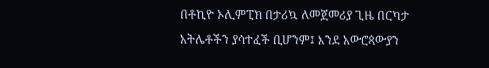በቶኪዮ ኦሊምፒክ በታሪኳ ለመጀመሪያ ጊዜ በርካታ አትሌቶችን ያሳተፈች ቢሆንም፤ እንደ አውሮጳውያን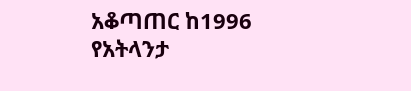አቆጣጠር ከ1996 የአትላንታ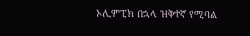ኦሊምፒክ በኋላ ዝቅተኛ የሚባል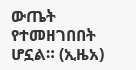ውጤት የተመዘገበበት ሆኗል። (ኢዜአ)